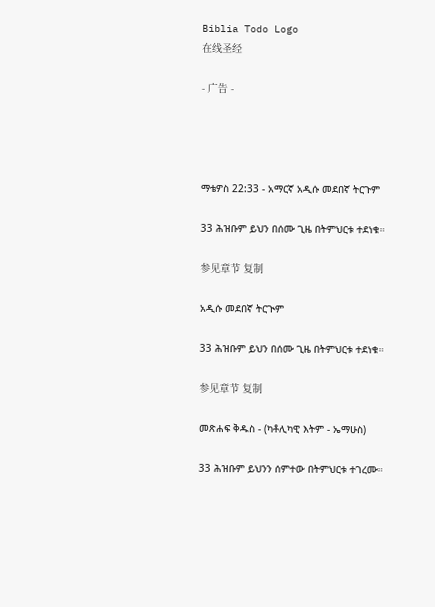Biblia Todo Logo
在线圣经

- 广告 -




ማቴዎስ 22:33 - አማርኛ አዲሱ መደበኛ ትርጉም

33 ሕዝቡም ይህን በሰሙ ጊዜ በትምህርቱ ተደነቁ።

参见章节 复制

አዲሱ መደበኛ ትርጒም

33 ሕዝቡም ይህን በሰሙ ጊዜ በትምህርቱ ተደነቁ።

参见章节 复制

መጽሐፍ ቅዱስ - (ካቶሊካዊ እትም - ኤማሁስ)

33 ሕዝቡም ይህንን ሰምተው በትምህርቱ ተገረሙ።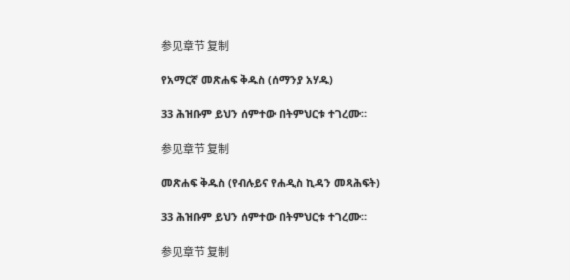参见章节 复制

የአማርኛ መጽሐፍ ቅዱስ (ሰማንያ አሃዱ)

33 ሕዝቡም ይህን ሰምተው በትምህርቱ ተገረሙ።

参见章节 复制

መጽሐፍ ቅዱስ (የብሉይና የሐዲስ ኪዳን መጻሕፍት)

33 ሕዝቡም ይህን ሰምተው በትምህርቱ ተገረሙ።

参见章节 复制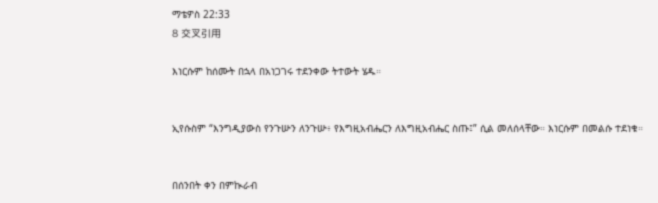ማቴዎስ 22:33
8 交叉引用

እነርሱም ከሰሙት በኋላ በአነጋገሩ ተደንቀው ትተውት ሄዱ።


ኢየሱስም “እንግዲያውስ የንጉሡን ለንጉሡ፥ የእግዚአብሔርን ለእግዚአብሔር ስጡ፤” ሲል መለሰላቸው። እነርሱም በመልሱ ተደነቁ።


በሰንበት ቀን በምኲራብ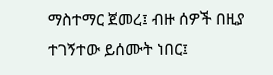ማስተማር ጀመረ፤ ብዙ ሰዎች በዚያ ተገኝተው ይሰሙት ነበር፤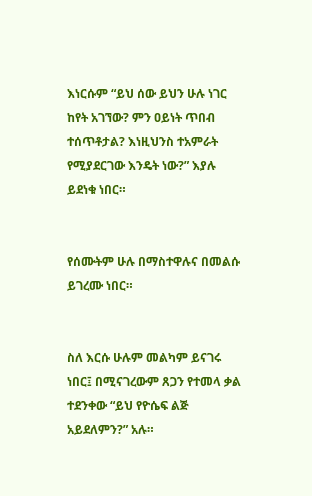እነርሱም “ይህ ሰው ይህን ሁሉ ነገር ከየት አገኘው? ምን ዐይነት ጥበብ ተሰጥቶታል? እነዚህንስ ተአምራት የሚያደርገው እንዴት ነው?” እያሉ ይደነቁ ነበር።


የሰሙትም ሁሉ በማስተዋሉና በመልሱ ይገረሙ ነበር።


ስለ እርሱ ሁሉም መልካም ይናገሩ ነበር፤ በሚናገረውም ጸጋን የተመላ ቃል ተደንቀው “ይህ የዮሴፍ ልጅ አይደለምን?” አሉ።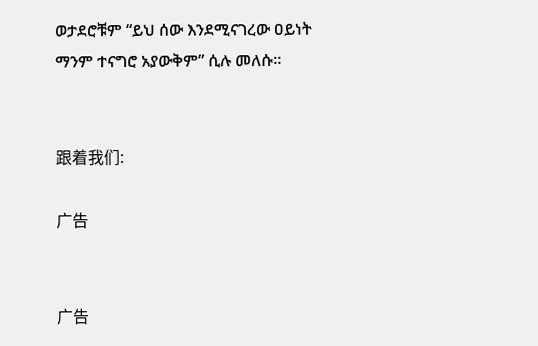ወታደሮቹም “ይህ ሰው እንደሚናገረው ዐይነት ማንም ተናግሮ አያውቅም” ሲሉ መለሱ።


跟着我们:

广告


广告